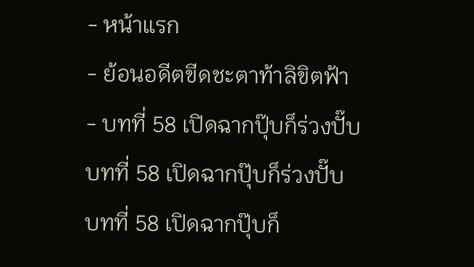- หน้าแรก
- ย้อนอดีตขีดชะตาท้าลิขิตฟ้า
- บทที่ 58 เปิดฉากปุ๊บก็ร่วงปั๊บ
บทที่ 58 เปิดฉากปุ๊บก็ร่วงปั๊บ
บทที่ 58 เปิดฉากปุ๊บก็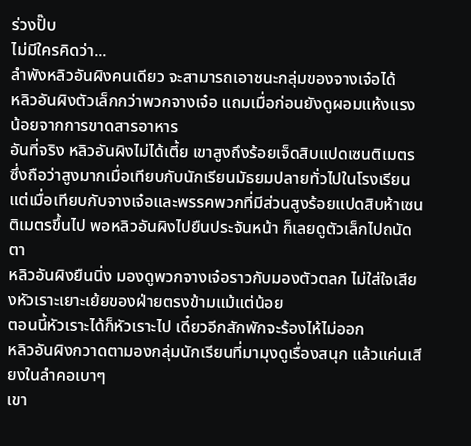ร่วงปั๊บ
ไม่มีใครคิดว่า...
ลำพังหลิวอันผิงคนเดียว จะสามารถเอาชนะกลุ่มของจางเจ๋อได้
หลิวอันผิงตัวเล็กกว่าพวกจางเจ๋อ แถมเมื่อก่อนยังดูผอมแห้งแรงน้อยจากการขาดสารอาหาร
อันที่จริง หลิวอันผิงไม่ได้เตี้ย เขาสูงถึงร้อยเจ็ดสิบแปดเซนติเมตร ซึ่งถือว่าสูงมากเมื่อเทียบกับนักเรียนมัธยมปลายทั่วไปในโรงเรียน
แต่เมื่อเทียบกับจางเจ๋อและพรรคพวกที่มีส่วนสูงร้อยแปดสิบห้าเซนติเมตรขึ้นไป พอหลิวอันผิงไปยืนประจันหน้า ก็เลยดูตัวเล็กไปถนัดตา
หลิวอันผิงยืนนิ่ง มองดูพวกจางเจ๋อราวกับมองตัวตลก ไม่ใส่ใจเสียงหัวเราะเยาะเย้ยของฝ่ายตรงข้ามแม้แต่น้อย
ตอนนี้หัวเราะได้ก็หัวเราะไป เดี๋ยวอีกสักพักจะร้องไห้ไม่ออก
หลิวอันผิงกวาดตามองกลุ่มนักเรียนที่มามุงดูเรื่องสนุก แล้วแค่นเสียงในลำคอเบาๆ
เขา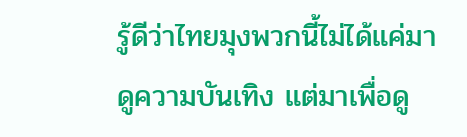รู้ดีว่าไทยมุงพวกนี้ไม่ได้แค่มาดูความบันเทิง แต่มาเพื่อดู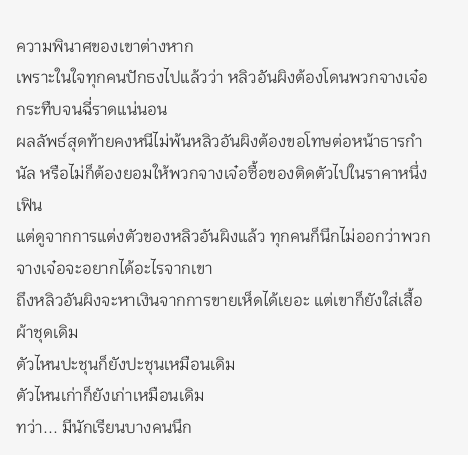ความพินาศของเขาต่างหาก
เพราะในใจทุกคนปักธงไปแล้วว่า หลิวอันผิงต้องโดนพวกจางเจ๋อกระทืบจนฉี่ราดแน่นอน
ผลลัพธ์สุดท้ายคงหนีไม่พ้นหลิวอันผิงต้องขอโทษต่อหน้าธารกำนัล หรือไม่ก็ต้องยอมให้พวกจางเจ๋อซื้อของติดตัวไปในราคาหนึ่งเฟิน
แต่ดูจากการแต่งตัวของหลิวอันผิงแล้ว ทุกคนก็นึกไม่ออกว่าพวกจางเจ๋อจะอยากได้อะไรจากเขา
ถึงหลิวอันผิงจะหาเงินจากการขายเห็ดได้เยอะ แต่เขาก็ยังใส่เสื้อผ้าชุดเดิม
ตัวไหนปะชุนก็ยังปะชุนเหมือนเดิม
ตัวไหนเก่าก็ยังเก่าเหมือนเดิม
ทว่า... มีนักเรียนบางคนนึก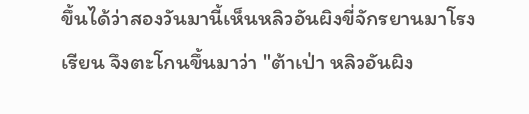ขึ้นได้ว่าสองวันมานี้เห็นหลิวอันผิงขี่จักรยานมาโรงเรียน จึงตะโกนขึ้นมาว่า "ต้าเป่า หลิวอันผิง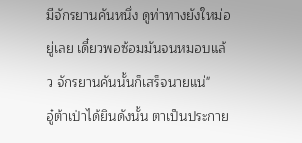มีจักรยานคันหนึ่ง ดูท่าทางยังใหม่อยู่เลย เดี๋ยวพอซ้อมมันจนหมอบแล้ว จักรยานคันนั้นก็เสร็จนายแน่"
อู๋ต้าเป่าได้ยินดังนั้น ตาเป็นประกาย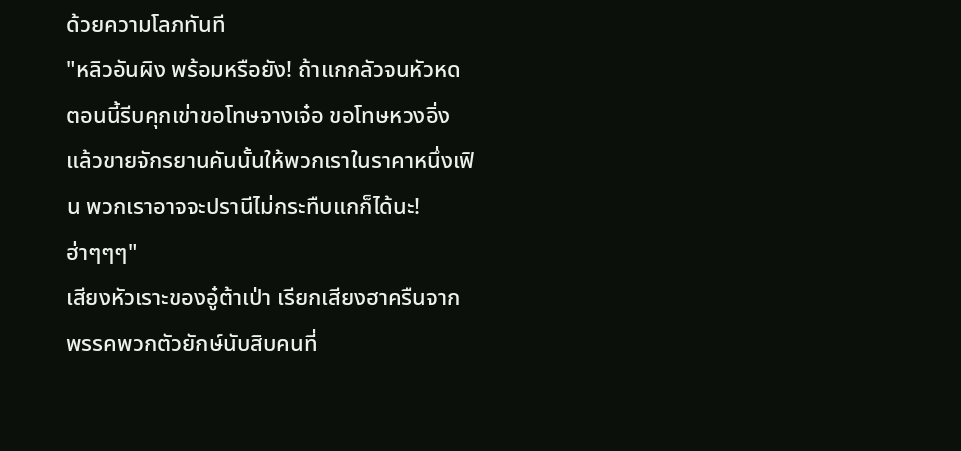ด้วยความโลภทันที
"หลิวอันผิง พร้อมหรือยัง! ถ้าแกกลัวจนหัวหด ตอนนี้รีบคุกเข่าขอโทษจางเจ๋อ ขอโทษหวงอิ่ง แล้วขายจักรยานคันนั้นให้พวกเราในราคาหนึ่งเฟิน พวกเราอาจจะปรานีไม่กระทืบแกก็ได้นะ! ฮ่าๆๆๆ"
เสียงหัวเราะของอู๋ต้าเป่า เรียกเสียงฮาครืนจากพรรคพวกตัวยักษ์นับสิบคนที่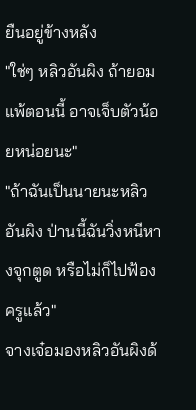ยืนอยู่ข้างหลัง
"ใช่ๆ หลิวอันผิง ถ้ายอมแพ้ตอนนี้ อาจเจ็บตัวน้อยหน่อยนะ"
"ถ้าฉันเป็นนายนะหลิวอันผิง ป่านนี้ฉันวิ่งหนีหางจุกตูด หรือไม่ก็ไปฟ้องครูแล้ว"
จางเจ๋อมองหลิวอันผิงด้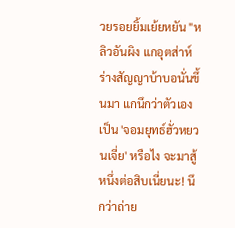วยรอยยิ้มเย้ยหยัน "หลิวอันผิง แกอุตส่าห์ร่างสัญญาบ้าบอนั่นขึ้นมา แกนึกว่าตัวเองเป็น 'จอมยุทธ์ฮั่วหยวนเจี่ย' หรือไง จะมาสู้หนึ่งต่อสิบเนี่ยนะ! นึกว่าถ่าย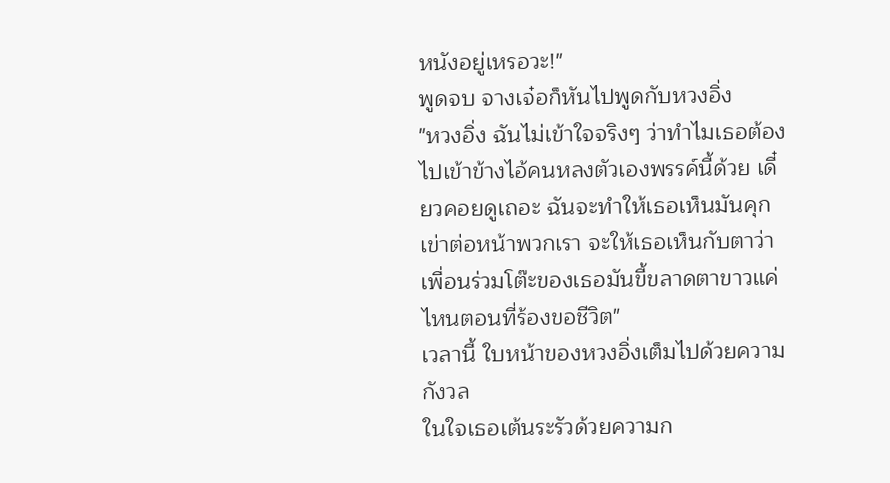หนังอยู่เหรอวะ!"
พูดจบ จางเจ๋อก็หันไปพูดกับหวงอิ่ง
"หวงอิ่ง ฉันไม่เข้าใจจริงๆ ว่าทำไมเธอต้องไปเข้าข้างไอ้คนหลงตัวเองพรรค์นี้ด้วย เดี๋ยวคอยดูเถอะ ฉันจะทำให้เธอเห็นมันคุกเข่าต่อหน้าพวกเรา จะให้เธอเห็นกับตาว่าเพื่อนร่วมโต๊ะของเธอมันขี้ขลาดตาขาวแค่ไหนตอนที่ร้องขอชีวิต"
เวลานี้ ใบหน้าของหวงอิ่งเต็มไปด้วยความกังวล
ในใจเธอเต้นระรัวด้วยความก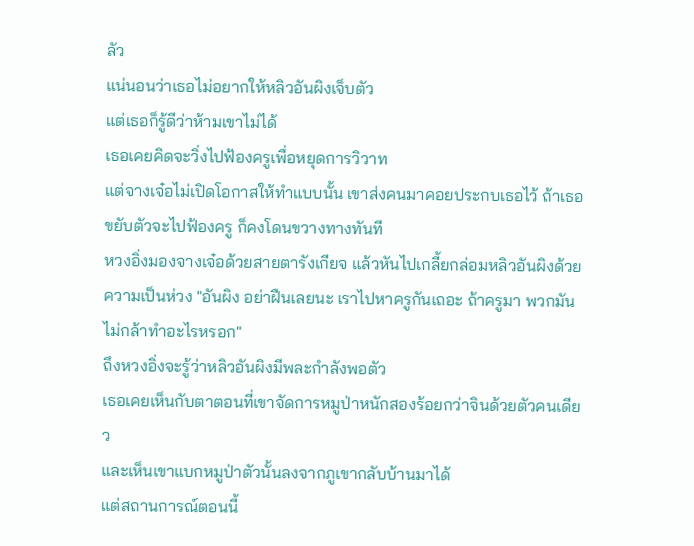ลัว
แน่นอนว่าเธอไม่อยากให้หลิวอันผิงเจ็บตัว
แต่เธอก็รู้ดีว่าห้ามเขาไม่ได้
เธอเคยคิดจะวิ่งไปฟ้องครูเพื่อหยุดการวิวาท
แต่จางเจ๋อไม่เปิดโอกาสให้ทำแบบนั้น เขาส่งคนมาคอยประกบเธอไว้ ถ้าเธอขยับตัวจะไปฟ้องครู ก็คงโดนขวางทางทันที
หวงอิ่งมองจางเจ๋อด้วยสายตารังเกียจ แล้วหันไปเกลี้ยกล่อมหลิวอันผิงด้วยความเป็นห่วง "อันผิง อย่าฝืนเลยนะ เราไปหาครูกันเถอะ ถ้าครูมา พวกมันไม่กล้าทำอะไรหรอก"
ถึงหวงอิ่งจะรู้ว่าหลิวอันผิงมีพละกำลังพอตัว
เธอเคยเห็นกับตาตอนที่เขาจัดการหมูป่าหนักสองร้อยกว่าจินด้วยตัวคนเดียว
และเห็นเขาแบกหมูป่าตัวนั้นลงจากภูเขากลับบ้านมาได้
แต่สถานการณ์ตอนนี้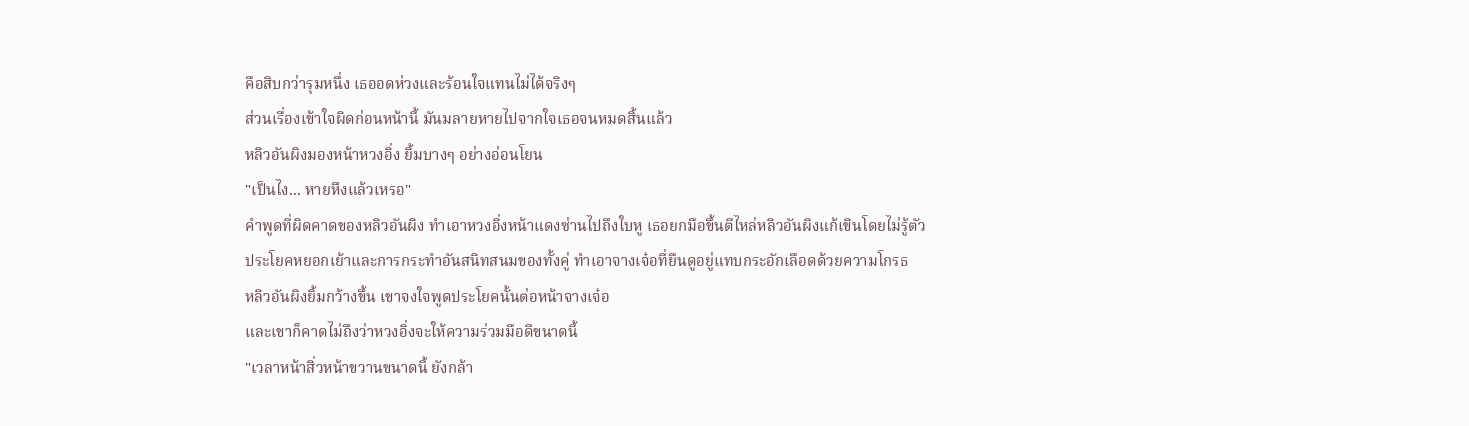คือสิบกว่ารุมหนึ่ง เธออดห่วงและร้อนใจแทนไม่ได้จริงๆ
ส่วนเรื่องเข้าใจผิดก่อนหน้านี้ มันมลายหายไปจากใจเธอจนหมดสิ้นแล้ว
หลิวอันผิงมองหน้าหวงอิ่ง ยิ้มบางๆ อย่างอ่อนโยน
"เป็นไง... หายหึงแล้วเหรอ"
คำพูดที่ผิดคาดของหลิวอันผิง ทำเอาหวงอิ่งหน้าแดงซ่านไปถึงใบหู เธอยกมือขึ้นตีไหล่หลิวอันผิงแก้เขินโดยไม่รู้ตัว
ประโยคหยอกเย้าและการกระทำอันสนิทสนมของทั้งคู่ ทำเอาจางเจ๋อที่ยืนดูอยู่แทบกระอักเลือดด้วยความโกรธ
หลิวอันผิงยิ้มกว้างขึ้น เขาจงใจพูดประโยคนั้นต่อหน้าจางเจ๋อ
และเขาก็คาดไม่ถึงว่าหวงอิ่งจะให้ความร่วมมือดีขนาดนี้
"เวลาหน้าสิ่วหน้าขวานขนาดนี้ ยังกล้า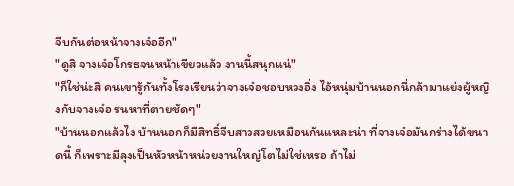จีบกันต่อหน้าจางเจ๋ออีก"
"ดูสิ จางเจ๋อโกรธจนหน้าเขียวแล้ว งานนี้สนุกแน่"
"ก็ใช่น่ะสิ คนเขารู้กันทั้งโรงเรียนว่าจางเจ๋อชอบหวงอิ่ง ไอ้หนุ่มบ้านนอกนี่กล้ามาแย่งผู้หญิงกับจางเจ๋อ รนหาที่ตายชัดๆ"
"บ้านนอกแล้วไง บ้านนอกก็มีสิทธิ์จีบสาวสวยเหมือนกันแหละน่า ที่จางเจ๋อมันกร่างได้ขนาดนี้ ก็เพราะมีลุงเป็นหัวหน้าหน่วยงานใหญ่โตไม่ใช่เหรอ ถ้าไม่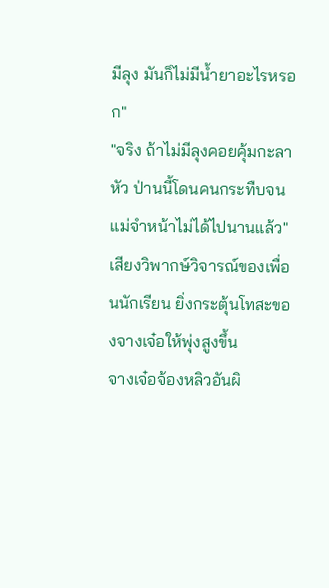มีลุง มันก็ไม่มีน้ำยาอะไรหรอก"
"จริง ถ้าไม่มีลุงคอยคุ้มกะลาหัว ป่านนี้โดนคนกระทืบจนแม่จำหน้าไม่ได้ไปนานแล้ว"
เสียงวิพากษ์วิจารณ์ของเพื่อนนักเรียน ยิ่งกระตุ้นโทสะของจางเจ๋อให้พุ่งสูงขึ้น
จางเจ๋อจ้องหลิวอันผิ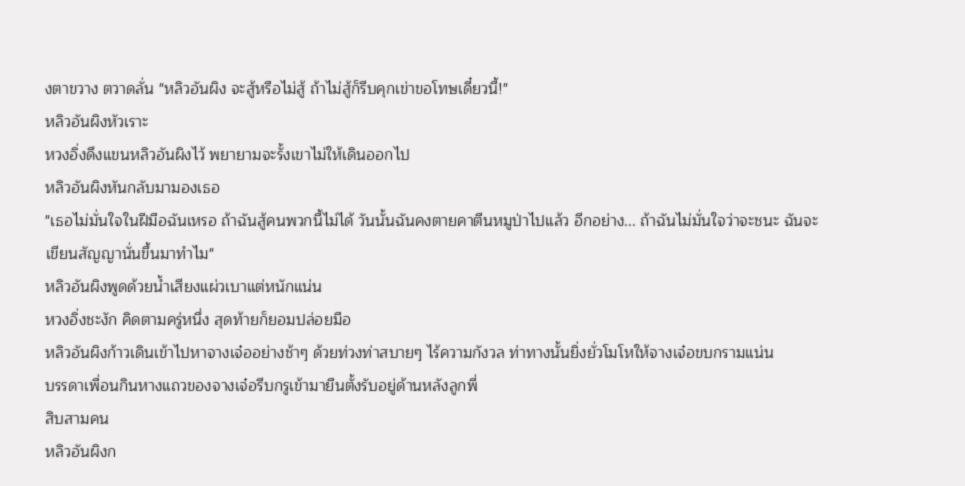งตาขวาง ตวาดลั่น "หลิวอันผิง จะสู้หรือไม่สู้ ถ้าไม่สู้ก็รีบคุกเข่าขอโทษเดี๋ยวนี้!"
หลิวอันผิงหัวเราะ
หวงอิ่งดึงแขนหลิวอันผิงไว้ พยายามจะรั้งเขาไม่ให้เดินออกไป
หลิวอันผิงหันกลับมามองเธอ
"เธอไม่มั่นใจในฝีมือฉันเหรอ ถ้าฉันสู้คนพวกนี้ไม่ได้ วันนั้นฉันคงตายคาตีนหมูป่าไปแล้ว อีกอย่าง... ถ้าฉันไม่มั่นใจว่าจะชนะ ฉันจะเขียนสัญญานั่นขึ้นมาทำไม"
หลิวอันผิงพูดด้วยน้ำเสียงแผ่วเบาแต่หนักแน่น
หวงอิ่งชะงัก คิดตามครู่หนึ่ง สุดท้ายก็ยอมปล่อยมือ
หลิวอันผิงก้าวเดินเข้าไปหาจางเจ๋ออย่างช้าๆ ด้วยท่วงท่าสบายๆ ไร้ความกังวล ท่าทางนั้นยิ่งยั่วโมโหให้จางเจ๋อขบกรามแน่น
บรรดาเพื่อนกินหางแถวของจางเจ๋อรีบกรูเข้ามายืนตั้งรับอยู่ด้านหลังลูกพี่
สิบสามคน
หลิวอันผิงก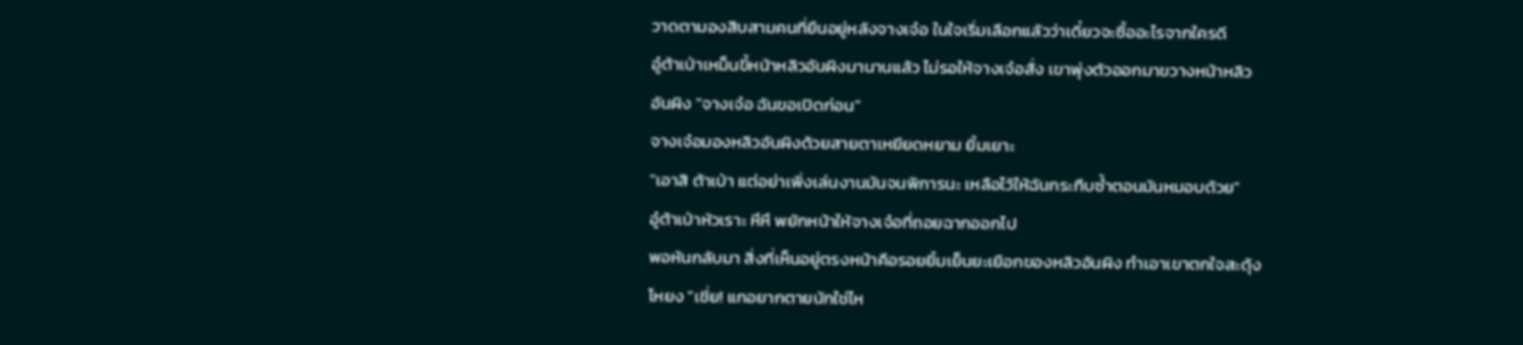วาดตามองสิบสามคนที่ยืนอยู่หลังจางเจ๋อ ในใจเริ่มเลือกแล้วว่าเดี๋ยวจะซื้ออะไรจากใครดี
อู๋ต้าเป่าเหม็นขี้หน้าหลิวอันผิงมานานแล้ว ไม่รอให้จางเจ๋อสั่ง เขาพุ่งตัวออกมาขวางหน้าหลิวอันผิง "จางเจ๋อ ฉันขอเปิดก่อน"
จางเจ๋อมองหลิวอันผิงด้วยสายตาเหยียดหยาม ยิ้มเยาะ
"เอาสิ ต้าเป่า แต่อย่าเพิ่งเล่นงานมันจนพิการนะ เหลือไว้ให้ฉันกระทืบซ้ำตอนมันหมอบด้วย"
อู๋ต้าเป่าหัวเราะ หึหึ พยักหน้าให้จางเจ๋อที่ถอยฉากออกไป
พอหันกลับมา สิ่งที่เห็นอยู่ตรงหน้าคือรอยยิ้มเย็นยะเยือกของหลิวอันผิง ทำเอาเขาตกใจสะดุ้งโหยง "เชี่ย! แกอยากตายนักใช่ไห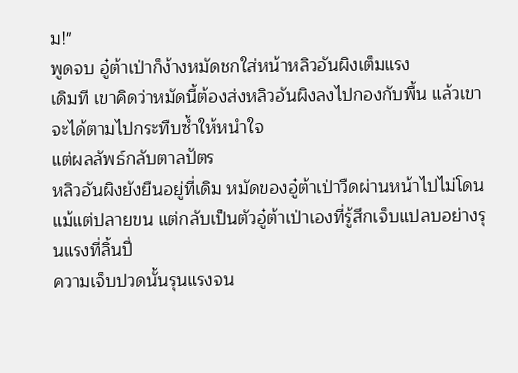ม!"
พูดจบ อู๋ต้าเป่าก็ง้างหมัดชกใส่หน้าหลิวอันผิงเต็มแรง
เดิมที เขาคิดว่าหมัดนี้ต้องส่งหลิวอันผิงลงไปกองกับพื้น แล้วเขาจะได้ตามไปกระทืบซ้ำให้หนำใจ
แต่ผลลัพธ์กลับตาลปัตร
หลิวอันผิงยังยืนอยู่ที่เดิม หมัดของอู๋ต้าเป่าวืดผ่านหน้าไปไม่โดนแม้แต่ปลายขน แต่กลับเป็นตัวอู๋ต้าเป่าเองที่รู้สึกเจ็บแปลบอย่างรุนแรงที่ลิ้นปี่
ความเจ็บปวดนั้นรุนแรงจน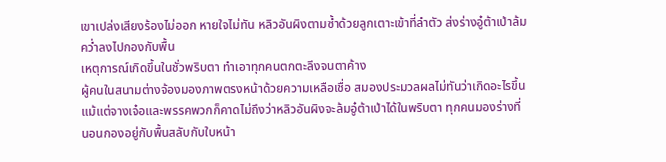เขาเปล่งเสียงร้องไม่ออก หายใจไม่ทัน หลิวอันผิงตามซ้ำด้วยลูกเตาะเข้าที่ลำตัว ส่งร่างอู๋ต้าเป่าล้มคว่ำลงไปกองกับพื้น
เหตุการณ์เกิดขึ้นในชั่วพริบตา ทำเอาทุกคนตกตะลึงจนตาค้าง
ผู้คนในสนามต่างจ้องมองภาพตรงหน้าด้วยความเหลือเชื่อ สมองประมวลผลไม่ทันว่าเกิดอะไรขึ้น
แม้แต่จางเจ๋อและพรรคพวกก็คาดไม่ถึงว่าหลิวอันผิงจะล้มอู๋ต้าเป่าได้ในพริบตา ทุกคนมองร่างที่นอนกองอยู่กับพื้นสลับกับใบหน้า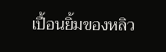เปื้อนยิ้มของหลิว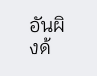อันผิงด้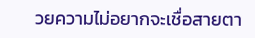วยความไม่อยากจะเชื่อสายตา